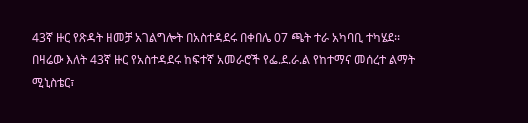43ኛ ዙር የጽዳት ዘመቻ አገልግሎት በአስተዳደሩ በቀበሌ 07 ጫት ተራ አካባቢ ተካሄደ፡፡
በዛሬው እለት 43ኛ ዙር የአስተዳደሩ ከፍተኛ አመራሮች የፌ.ደ.ራ.ል የከተማና መሰረተ ልማት ሚኒስቴር፣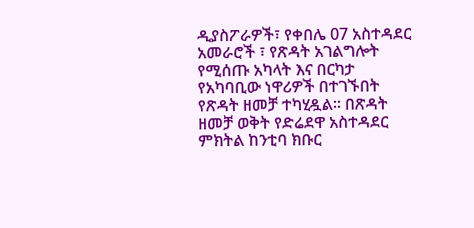ዲያስፖራዎች፣ የቀበሌ 07 አስተዳደር አመራሮች ፣ የጽዳት አገልግሎት የሚሰጡ አካላት እና በርካታ የአካባቢው ነዋሪዎች በተገኙበት የጽዳት ዘመቻ ተካሂዷል። በጽዳት ዘመቻ ወቅት የድሬደዋ አስተዳደር ምክትል ከንቲባ ክቡር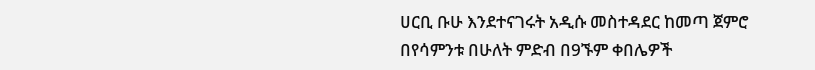ሀርቢ ቡሁ እንደተናገሩት አዲሱ መስተዳደር ከመጣ ጀምሮ በየሳምንቱ በሁለት ምድብ በ9ኙም ቀበሌዎች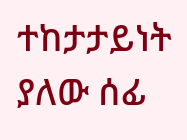ተከታታይነት ያለው ሰፊ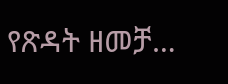የጽዳት ዘመቻ…